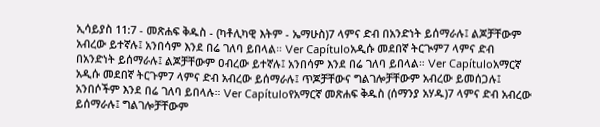ኢሳይያስ 11:7 - መጽሐፍ ቅዱስ - (ካቶሊካዊ እትም - ኤማሁስ)7 ላምና ድብ በአንድነት ይሰማራሉ፤ ልጆቻቸውም አብረው ይተኛሉ፤ አንበሳም እንደ በሬ ገለባ ይበላል። Ver Capítuloአዲሱ መደበኛ ትርጒም7 ላምና ድብ በአንድነት ይሰማራሉ፤ ልጆቻቸውም ዐብረው ይተኛሉ፤ አንበሳም እንደ በሬ ገለባ ይበላል። Ver Capítuloአማርኛ አዲሱ መደበኛ ትርጉም7 ላምና ድብ አብረው ይሰማራሉ፤ ጥጆቻቸውና ግልገሎቻቸውም አብረው ይመሰጋሉ፤ አንበሶችም እንደ በሬ ገለባ ይበላሉ። Ver Capítuloየአማርኛ መጽሐፍ ቅዱስ (ሰማንያ አሃዱ)7 ላምና ድብ አብረው ይሰማራሉ፤ ግልገሎቻቸውም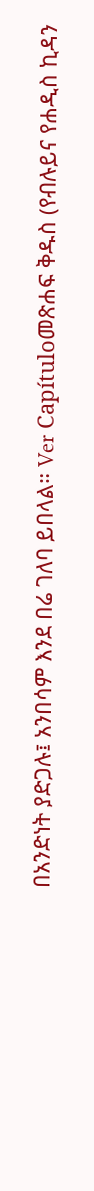በአንድነት ያድጋሉ፤ አንበሳም እንደ በሬ ገለባ ይበላል። Ver Capítuloመጽሐፍ ቅዱስ (የብሉይና የሐዲስ ኪዳን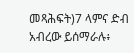መጻሕፍት)7 ላምና ድብ አብረው ይሰማራሉ፥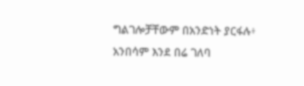ግልገሎቻቸውም በአንድነት ያርፋሉ፥ አንበሳም እንደ በሬ ገለባ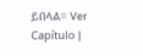ይበላል። Ver Capítulo |